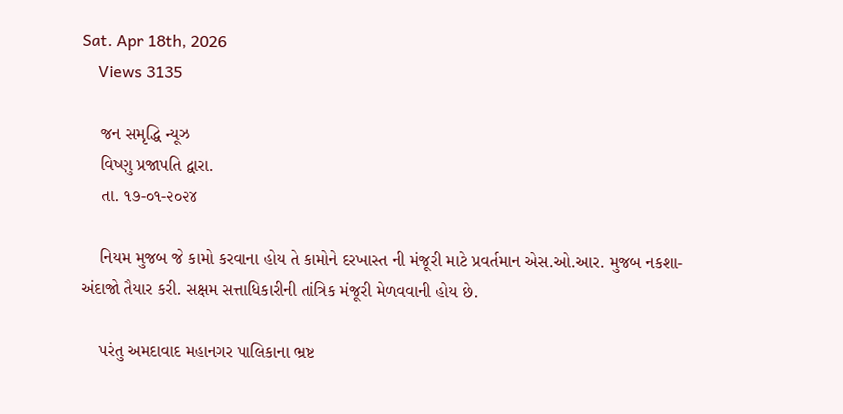Sat. Apr 18th, 2026
    Views 3135

    જન સમૃદ્ધિ ન્યૂઝ
    વિષ્ણુ પ્રજાપતિ દ્વારા.
    તા. ૧૭-૦૧-૨૦૨૪

    નિયમ મુજબ જે કામો કરવાના હોય તે કામોને દરખાસ્ત ની મંજૂરી માટે પ્રવર્તમાન એસ.ઓ.આર. મુજબ નકશા-અંદાજો તૈયાર કરી. સક્ષમ સત્તાધિકારીની તાંત્રિક મંજૂરી મેળવવાની હોય છે.

    પરંતુ અમદાવાદ મહાનગર પાલિકાના ભ્રષ્ટ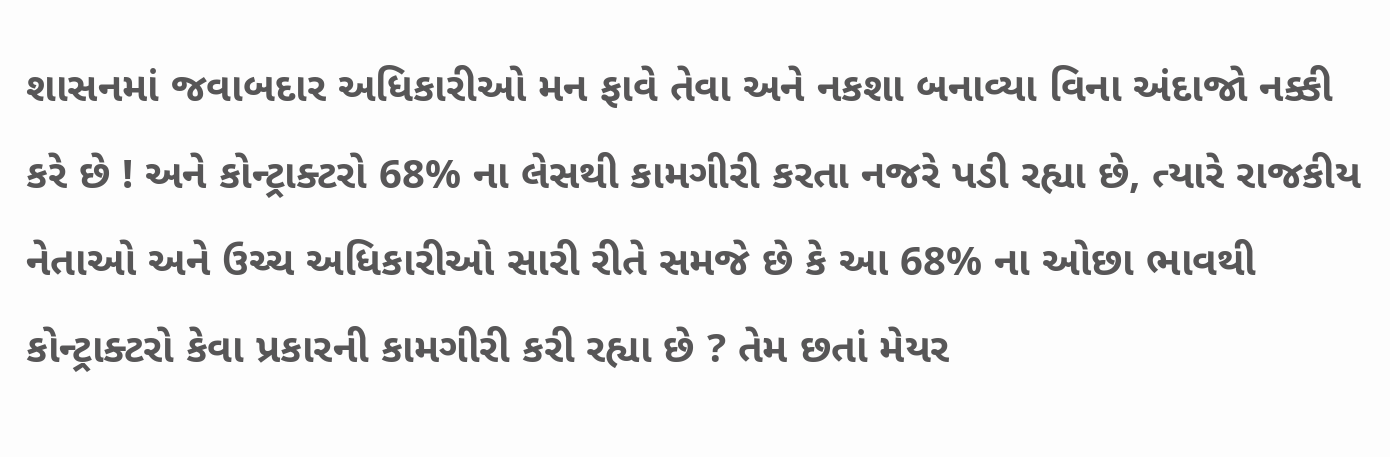શાસનમાં જવાબદાર અધિકારીઓ મન ફાવે તેવા અને નકશા બનાવ્યા વિના અંદાજો નક્કી કરે છે ! અને કોન્ટ્રાક્ટરો 68% ના લેસથી કામગીરી કરતા નજરે પડી રહ્યા છે, ત્યારે રાજકીય નેતાઓ અને ઉચ્ચ અધિકારીઓ સારી રીતે સમજે છે કે આ 68% ના ઓછા ભાવથી કોન્ટ્રાક્ટરો કેવા પ્રકારની કામગીરી કરી રહ્યા છે ? તેમ છતાં મેયર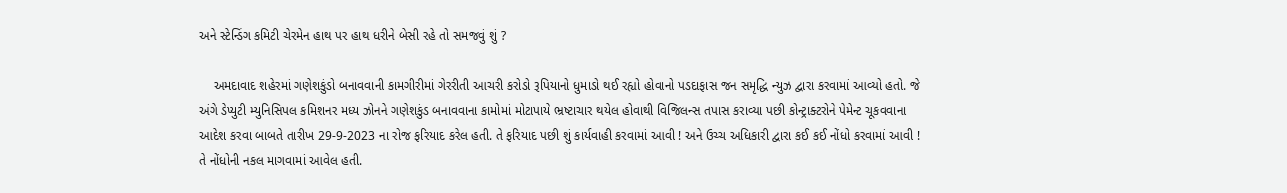અને સ્ટેન્ડિંગ કમિટી ચેરમેન હાથ પર હાથ ધરીને બેસી રહે તો સમજવું શું ?

    અમદાવાદ શહેરમાં ગણેશકુંડો બનાવવાની કામગીરીમાં ગેરરીતી આચરી કરોડો રૂપિયાનો ધુમાડો થઈ રહ્યો હોવાનો પડદાફાસ જન સમૃદ્ધિ ન્યુઝ દ્વારા કરવામાં આવ્યો હતો. જે અંગે ડેપ્યુટી મ્યુનિસિપલ કમિશનર મધ્ય ઝોનને ગણેશકુંડ બનાવવાના કામોમાં મોટાપાયે ભ્રષ્ટાચાર થયેલ હોવાથી વિજિલન્સ તપાસ કરાવ્યા પછી કોન્ટ્રાક્ટરોને પેમેન્ટ ચૂકવવાના આદેશ કરવા બાબતે તારીખ 29-9-2023 ના રોજ ફરિયાદ કરેલ હતી. તે ફરિયાદ પછી શું કાર્યવાહી કરવામાં આવી ! અને ઉચ્ચ અધિકારી દ્વારા કઈ કઈ નોંધો કરવામાં આવી ! તે નોંધોની નકલ માગવામાં આવેલ હતી.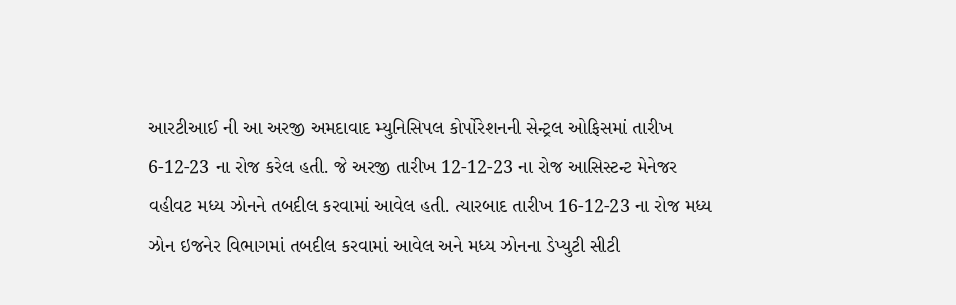આરટીઆઈ ની આ અરજી અમદાવાદ મ્યુનિસિપલ કોર્પોરેશનની સેન્ટ્રલ ઓફિસમાં તારીખ 6-12-23 ના રોજ કરેલ હતી. જે અરજી તારીખ 12-12-23 ના રોજ આસિસ્ટન્ટ મેનેજર વહીવટ મધ્ય ઝોનને તબદીલ કરવામાં આવેલ હતી. ત્યારબાદ તારીખ 16-12-23 ના રોજ મધ્ય ઝોન ઇજનેર વિભાગમાં તબદીલ કરવામાં આવેલ અને મધ્ય ઝોનના ડેપ્યુટી સીટી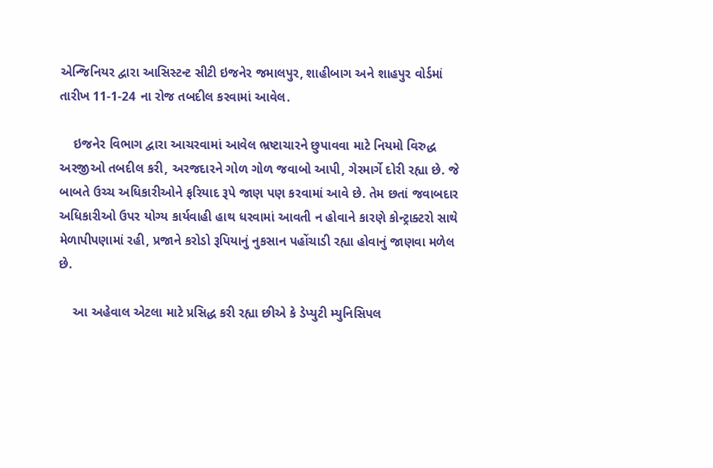એન્જિનિયર દ્વારા આસિસ્ટન્ટ સીટી ઇજનેર જમાલપુર, શાહીબાગ અને શાહપુર વોર્ડમાં તારીખ 11-1-24 ના રોજ તબદીલ કરવામાં આવેલ.

    ઇજનેર વિભાગ દ્વારા આચરવામાં આવેલ ભ્રષ્ટાચારને છુપાવવા માટે નિયમો વિરુદ્ધ અરજીઓ તબદીલ કરી, અરજદારને ગોળ ગોળ જવાબો આપી, ગેરમાર્ગે દોરી રહ્યા છે. જે બાબતે ઉચ્ચ અધિકારીઓને ફરિયાદ રૂપે જાણ પણ કરવામાં આવે છે. તેમ છતાં જવાબદાર અધિકારીઓ ઉપર યોગ્ય કાર્યવાહી હાથ ધરવામાં આવતી ન હોવાને કારણે કોન્ટ્રાક્ટરો સાથે મેળાપીપણામાં રહી, પ્રજાને કરોડો રૂપિયાનું નુકસાન પહોંચાડી રહ્યા હોવાનું જાણવા મળેલ છે.

    આ અહેવાલ એટલા માટે પ્રસિદ્ધ કરી રહ્યા છીએ કે ડેપ્યુટી મ્યુનિસિપલ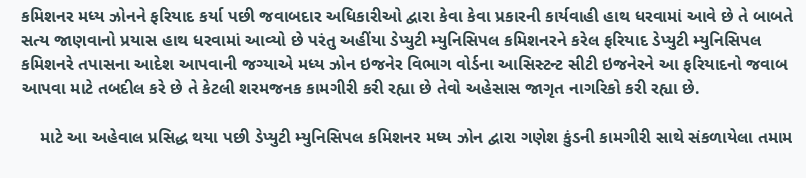કમિશનર મધ્ય ઝોનને ફરિયાદ કર્યા પછી જવાબદાર અધિકારીઓ દ્વારા કેવા કેવા પ્રકારની કાર્યવાહી હાથ ધરવામાં આવે છે તે બાબતે સત્ય જાણવાનો પ્રયાસ હાથ ધરવામાં આવ્યો છે પરંતુ અહીંયા ડેપ્યુટી મ્યુનિસિપલ કમિશનરને કરેલ ફરિયાદ ડેપ્યુટી મ્યુનિસિપલ કમિશનરે તપાસના આદેશ આપવાની જગ્યાએ મધ્ય ઝોન ઇજનેર વિભાગ વોર્ડના આસિસ્ટન્ટ સીટી ઇજનેરને આ ફરિયાદનો જવાબ આપવા માટે તબદીલ કરે છે તે કેટલી શરમજનક કામગીરી કરી રહ્યા છે તેવો અહેસાસ જાગૃત નાગરિકો કરી રહ્યા છે.

    માટે આ અહેવાલ પ્રસિદ્ધ થયા પછી ડેપ્યુટી મ્યુનિસિપલ કમિશનર મધ્ય ઝોન દ્વારા ગણેશ કુંડની કામગીરી સાથે સંકળાયેલા તમામ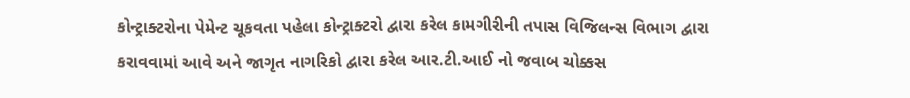કોન્ટ્રાક્ટરોના પેમેન્ટ ચૂકવતા પહેલા કોન્ટ્રાક્ટરો દ્વારા કરેલ કામગીરીની તપાસ વિજિલન્સ વિભાગ દ્વારા કરાવવામાં આવે અને જાગૃત નાગરિકો દ્વારા કરેલ આર.ટી.આઈ નો જવાબ ચોક્કસ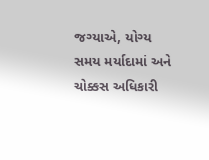જગ્યાએ, યોગ્ય સમય મર્યાદામાં અને ચોક્કસ અધિકારી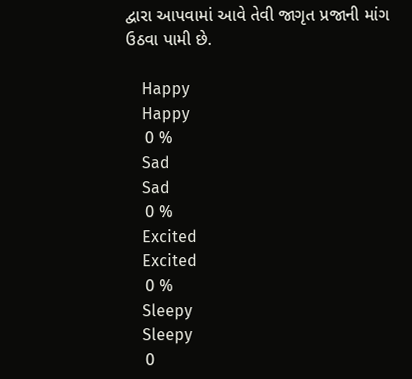દ્વારા આપવામાં આવે તેવી જાગૃત પ્રજાની માંગ ઉઠવા પામી છે.

    Happy
    Happy
    0 %
    Sad
    Sad
    0 %
    Excited
    Excited
    0 %
    Sleepy
    Sleepy
    0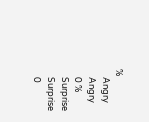%
    Angry
    Angry
    0 %
    Surprise
    Surprise
    0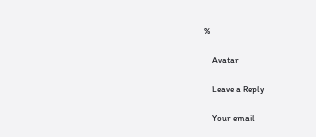%

    Avatar

    Leave a Reply

    Your email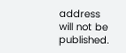address will not be published.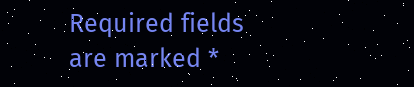Required fields are marked *